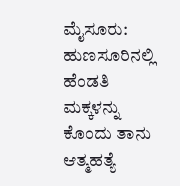ಮೈಸೂರು: ಹುಣಸೂರಿನಲ್ಲಿ ಹೆಂಡತಿ ಮಕ್ಕಳನ್ನು ಕೊಂದು ತಾನು ಆತ್ಮಹತ್ಯೆ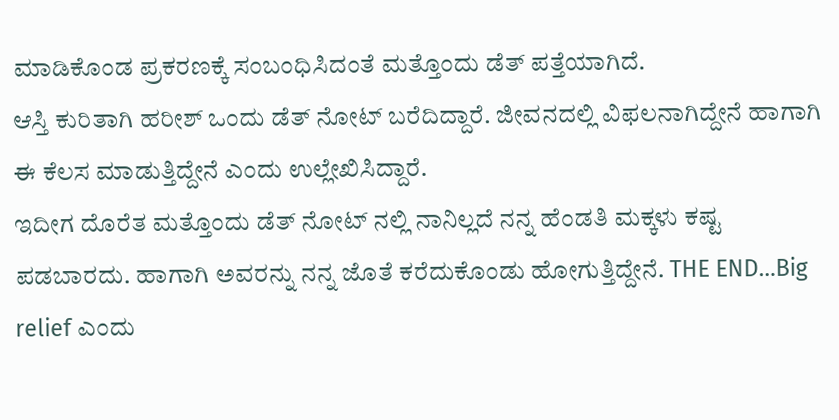ಮಾಡಿಕೊಂಡ ಪ್ರಕರಣಕ್ಕೆ ಸಂಬಂಧಿಸಿದಂತೆ ಮತ್ತೊಂದು ಡೆತ್ ಪತ್ತೆಯಾಗಿದೆ.
ಆಸ್ತಿ ಕುರಿತಾಗಿ ಹರೀಶ್ ಒಂದು ಡೆತ್ ನೋಟ್ ಬರೆದಿದ್ದಾರೆ. ಜೀವನದಲ್ಲಿ ವಿಫಲನಾಗಿದ್ದೇನೆ ಹಾಗಾಗಿ ಈ ಕೆಲಸ ಮಾಡುತ್ತಿದ್ದೇನೆ ಎಂದು ಉಲ್ಲೇಖಿಸಿದ್ದಾರೆ.
ಇದೀಗ ದೊರೆತ ಮತ್ತೊಂದು ಡೆತ್ ನೋಟ್ ನಲ್ಲಿ ನಾನಿಲ್ಲದೆ ನನ್ನ ಹೆಂಡತಿ ಮಕ್ಕಳು ಕಷ್ಟ ಪಡಬಾರದು. ಹಾಗಾಗಿ ಅವರನ್ನು ನನ್ನ ಜೊತೆ ಕರೆದುಕೊಂಡು ಹೋಗುತ್ತಿದ್ದೇನೆ. THE END…Big relief ಎಂದು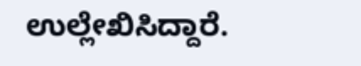ಉಲ್ಲೇಖಿಸಿದ್ದಾರೆ.